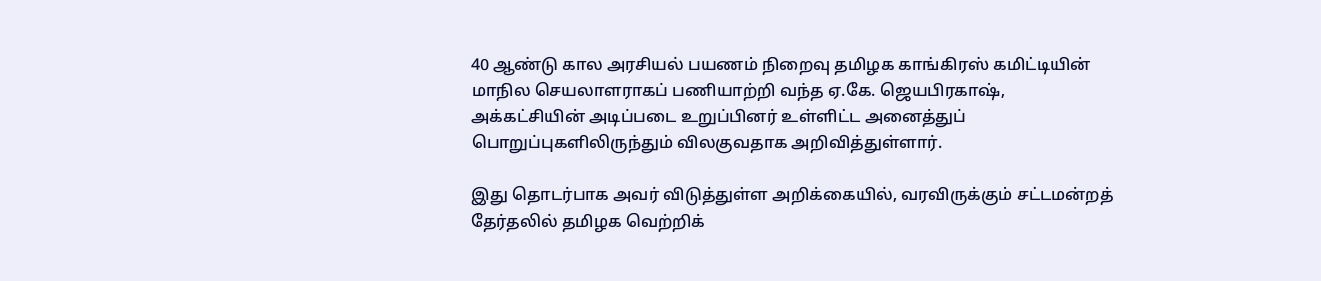40 ஆண்டு கால அரசியல் பயணம் நிறைவு தமிழக காங்கிரஸ் கமிட்டியின் மாநில செயலாளராகப் பணியாற்றி வந்த ஏ.கே. ஜெயபிரகாஷ், அக்கட்சியின் அடிப்படை உறுப்பினர் உள்ளிட்ட அனைத்துப் பொறுப்புகளிலிருந்தும் விலகுவதாக அறிவித்துள்ளார்.

இது தொடர்பாக அவர் விடுத்துள்ள அறிக்கையில், வரவிருக்கும் சட்டமன்றத் தேர்தலில் தமிழக வெற்றிக்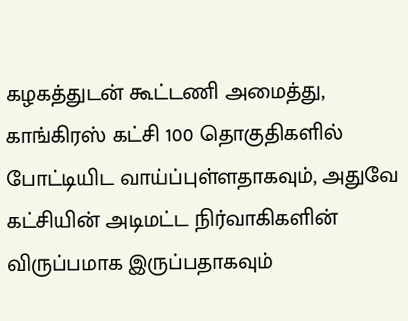கழகத்துடன் கூட்டணி அமைத்து, காங்கிரஸ் கட்சி 100 தொகுதிகளில் போட்டியிட வாய்ப்புள்ளதாகவும், அதுவே கட்சியின் அடிமட்ட நிர்வாகிகளின் விருப்பமாக இருப்பதாகவும்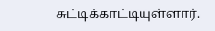சுட்டிக்காட்டியுள்ளார்.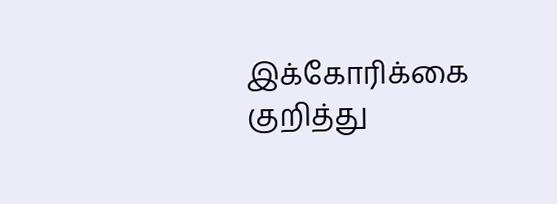இக்கோரிக்கை குறித்து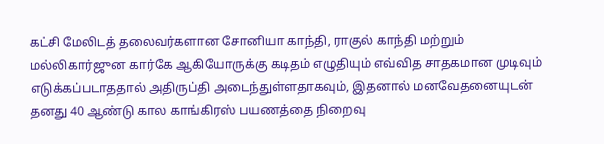கட்சி மேலிடத் தலைவர்களான சோனியா காந்தி, ராகுல் காந்தி மற்றும் மல்லிகார்ஜுன கார்கே ஆகியோருக்கு கடிதம் எழுதியும் எவ்வித சாதகமான முடிவும் எடுக்கப்படாததால் அதிருப்தி அடைந்துள்ளதாகவும், இதனால் மனவேதனையுடன் தனது 40 ஆண்டு கால காங்கிரஸ் பயணத்தை நிறைவு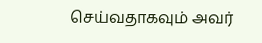செய்வதாகவும் அவர்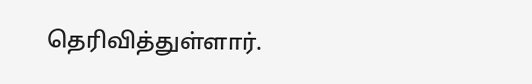தெரிவித்துள்ளார்.